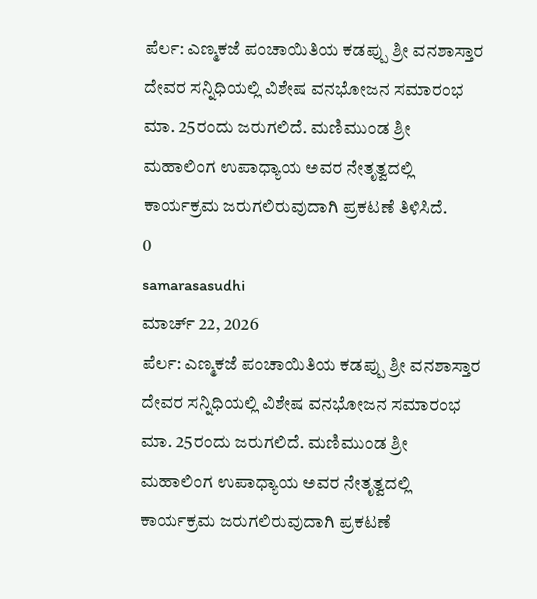ಪೆರ್ಲ: ಎಣ್ಮಕಜೆ ಪಂಚಾಯಿತಿಯ ಕಡಪ್ಪು ಶ್ರೀ ವನಶಾಸ್ತಾರ ದೇವರ ಸನ್ನಿಧಿಯಲ್ಲಿ ವಿಶೇಷ ವನಭೋಜನ ಸಮಾರಂಭ ಮಾ. 25ರಂದು ಜರುಗಲಿದೆ. ಮಣಿಮುಂಡ ಶ್ರೀ ಮಹಾಲಿಂಗ ಉಪಾಧ್ಯಾಯ ಅವರ ನೇತೃತ್ವದಲ್ಲಿ ಕಾರ್ಯಕ್ರಮ ಜರುಗಲಿರುವುದಾಗಿ ಪ್ರಕಟಣೆ ತಿಳಿಸಿದೆ.
0
samarasasudhi
ಮಾರ್ಚ್ 22, 2026
ಪೆರ್ಲ: ಎಣ್ಮಕಜೆ ಪಂಚಾಯಿತಿಯ ಕಡಪ್ಪು ಶ್ರೀ ವನಶಾಸ್ತಾರ ದೇವರ ಸನ್ನಿಧಿಯಲ್ಲಿ ವಿಶೇಷ ವನಭೋಜನ ಸಮಾರಂಭ ಮಾ. 25ರಂದು ಜರುಗಲಿದೆ. ಮಣಿಮುಂಡ ಶ್ರೀ ಮಹಾಲಿಂಗ ಉಪಾಧ್ಯಾಯ ಅವರ ನೇತೃತ್ವದಲ್ಲಿ ಕಾರ್ಯಕ್ರಮ ಜರುಗಲಿರುವುದಾಗಿ ಪ್ರಕಟಣೆ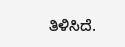ತಿಳಿಸಿದೆ.